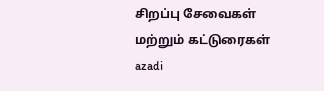சிறப்பு சேவைகள் மற்றும் கட்டுரைகள்
azadi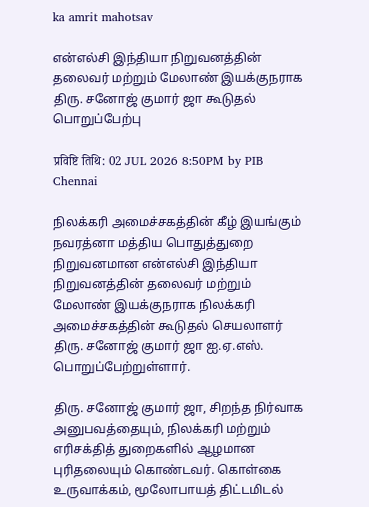ka amrit mahotsav

என்எல்சி இந்தியா நிறுவனத்தின் தலைவர் மற்றும் மேலாண் இயக்குநராக திரு. சனோஜ் குமார் ஜா கூடுதல் பொறுப்பேற்பு

प्रविष्टि तिथि: 02 JUL 2026 8:50PM by PIB Chennai

நிலக்கரி அமைச்சகத்தின் கீழ் இயங்கும் நவரத்னா மத்திய பொதுத்துறை நிறுவனமான என்எல்சி இந்தியா நிறுவனத்தின் தலைவர் மற்றும் மேலாண் இயக்குநராக நிலக்கரி அமைச்சகத்தின் கூடுதல் செயலாளர் திரு. சனோஜ் குமார் ஜா ஐ.ஏ.எஸ். பொறுப்பேற்றுள்ளார்.

திரு. சனோஜ் குமார் ஜா, சிறந்த நிர்வாக அனுபவத்தையும், நிலக்கரி மற்றும் எரிசக்தித் துறைகளில் ஆழமான புரிதலையும் கொண்டவர். கொள்கை உருவாக்கம், மூலோபாயத் திட்டமிடல்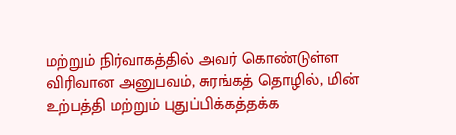மற்றும் நிர்வாகத்தில் அவர் கொண்டுள்ள விரிவான அனுபவம், சுரங்கத் தொழில், மின் உற்பத்தி மற்றும் புதுப்பிக்கத்தக்க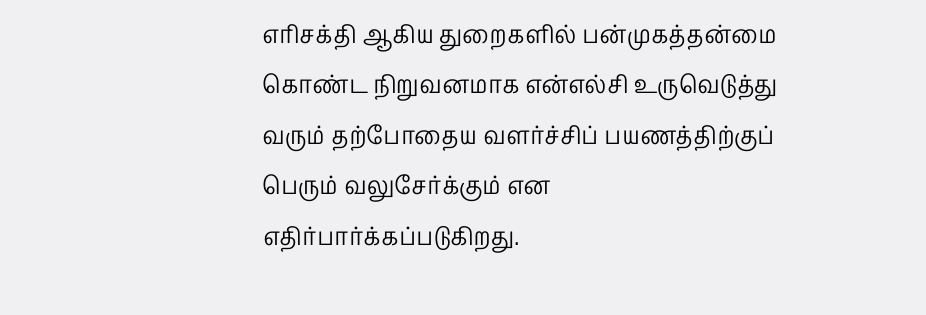எரிசக்தி ஆகிய துறைகளில் பன்முகத்தன்மை கொண்ட நிறுவனமாக என்எல்சி உருவெடுத்து வரும் தற்போதைய வளர்ச்சிப் பயணத்திற்குப் பெரும் வலுசேர்க்கும் என எதிர்பார்க்கப்படுகிறது.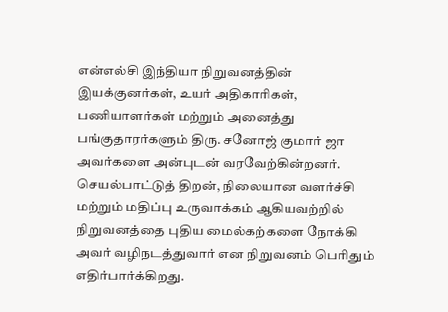என்எல்சி இந்தியா நிறுவனத்தின் இயக்குனர்கள், உயர் அதிகாரிகள், பணியாளர்கள் மற்றும் அனைத்து பங்குதாரர்களும் திரு. சனோஜ் குமார் ஜா அவர்களை அன்புடன் வரவேற்கின்றனர். செயல்பாட்டுத் திறன், நிலையான வளர்ச்சி மற்றும் மதிப்பு உருவாக்கம் ஆகியவற்றில் நிறுவனத்தை புதிய மைல்கற்களை நோக்கி அவர் வழிநடத்துவார் என நிறுவனம் பெரிதும் எதிர்பார்க்கிறது.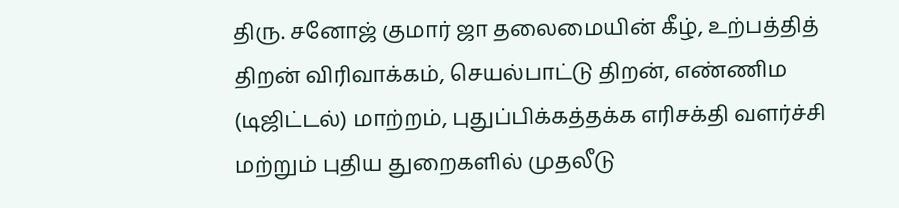திரு. சனோஜ் குமார் ஜா தலைமையின் கீழ், உற்பத்தித் திறன் விரிவாக்கம், செயல்பாட்டு திறன், எண்ணிம (டிஜிட்டல்) மாற்றம், புதுப்பிக்கத்தக்க எரிசக்தி வளர்ச்சி மற்றும் புதிய துறைகளில் முதலீடு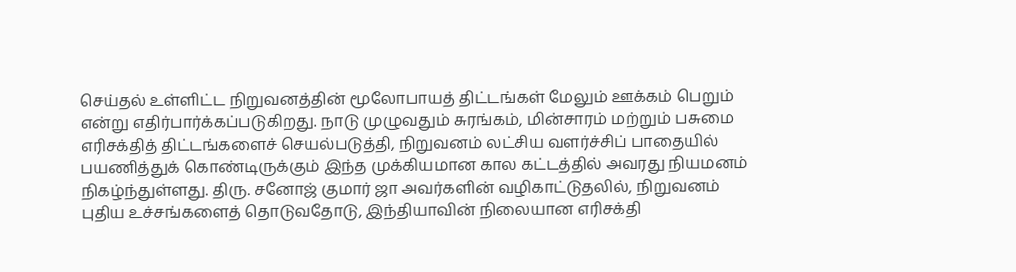செய்தல் உள்ளிட்ட நிறுவனத்தின் மூலோபாயத் திட்டங்கள் மேலும் ஊக்கம் பெறும் என்று எதிர்பார்க்கப்படுகிறது. நாடு முழுவதும் சுரங்கம், மின்சாரம் மற்றும் பசுமை எரிசக்தித் திட்டங்களைச் செயல்படுத்தி, நிறுவனம் லட்சிய வளர்ச்சிப் பாதையில் பயணித்துக் கொண்டிருக்கும் இந்த முக்கியமான கால கட்டத்தில் அவரது நியமனம் நிகழ்ந்துள்ளது. திரு. சனோஜ் குமார் ஜா அவர்களின் வழிகாட்டுதலில், நிறுவனம் புதிய உச்சங்களைத் தொடுவதோடு, இந்தியாவின் நிலையான எரிசக்தி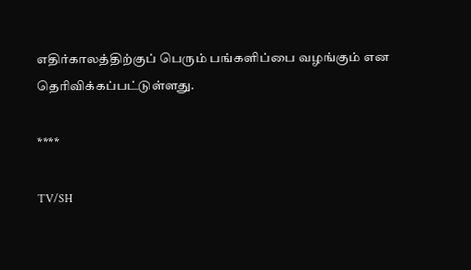எதிர்காலத்திற்குப் பெரும் பங்களிப்பை வழங்கும் என தெரிவிக்கப்பட்டுள்ளது.

****

TV/SH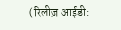(रिलीज़ आईडी: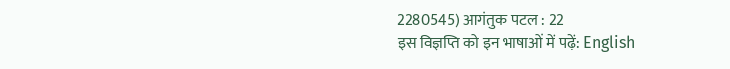2280545) आगंतुक पटल : 22
इस विज्ञप्ति को इन भाषाओं में पढ़ें: English